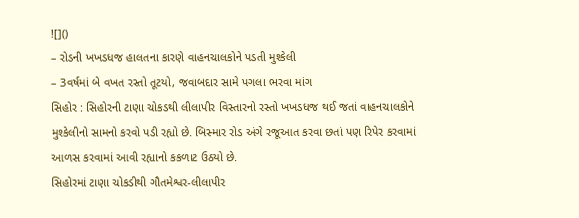![]()
– રોડની ખખડધજ હાલતના કારણે વાહનચાલકોને પડતી મુશ્કેલી
– 3વર્ષમાં બે વખત રસ્તો તૂટયો, જવાબદાર સામે પગલા ભરવા માંગ
સિહોર : સિહોરની ટાણા ચોકડથી લીલાપીર વિસ્તારનો રસ્તો ખખડધજ થઈ જતાં વાહનચાલકોને મુશ્કેલીનો સામનો કરવો પડી રહ્યો છે. બિસ્માર રોડ અંગે રજૂઆત કરવા છતાં પણ રિપેર કરવામાં આળસ કરવામાં આવી રહ્યાનો કકળાટ ઉઠયો છે.
સિહોરમાં ટાણા ચોકડીથી ગૌતમેશ્વર-લીલાપીર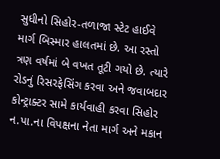સુધીનો સિહોર-તળાજા સ્ટેટ હાઈવે માર્ગ બિસ્માર હાલતમાં છે. આ રસ્તો ત્રણ વર્ષમાં બે વખત તૂટી ગયો છે. ત્યારે રોડનું રિસરફેસિંગ કરવા અને જવાબદાર કોન્ટ્રાક્ટર સામે કાર્યવાહી કરવા સિહોર ન.પા.ના વિપક્ષના નેતા માર્ગ અને મકાન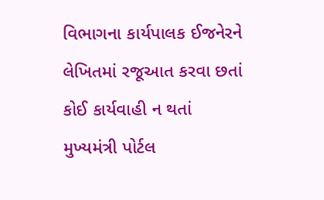વિભાગના કાર્યપાલક ઈજનેરને લેખિતમાં રજૂઆત કરવા છતાં કોઈ કાર્યવાહી ન થતાં મુખ્યમંત્રી પોર્ટલ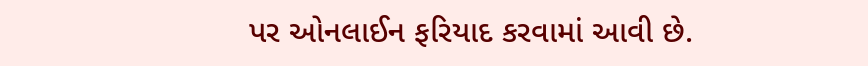પર ઓનલાઈન ફરિયાદ કરવામાં આવી છે.